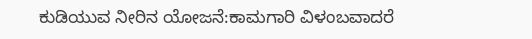ಕುಡಿಯುವ ನೀರಿನ ಯೋಜನೆ:ಕಾಮಗಾರಿ ವಿಳಂಬವಾದರೆ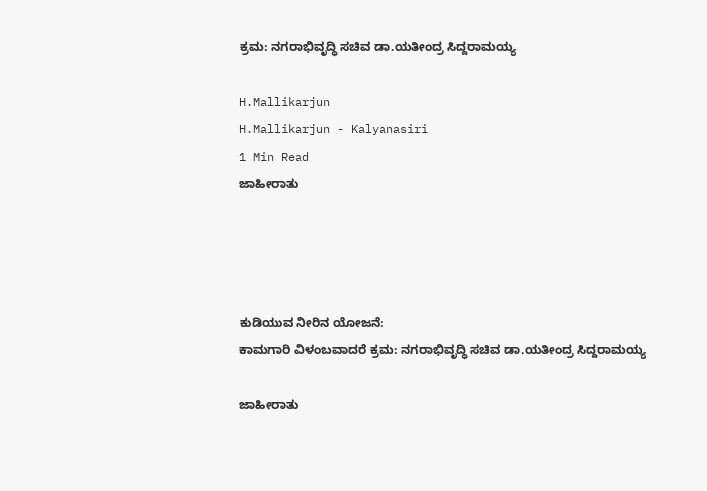ಕ್ರಮ: ನಗರಾಭಿವೃದ್ಧಿ ಸಚಿವ ಡಾ.ಯತೀಂದ್ರ ಸಿದ್ದರಾಮಯ್ಯ

H.Mallikarjun
H.Mallikarjun - Kalyanasiri
1 Min Read
ಜಾಹೀರಾತು




ಕುಡಿಯುವ ನೀರಿನ ಯೋಜನೆ:
ಕಾಮಗಾರಿ ವಿಳಂಬವಾದರೆ ಕ್ರಮ: ನಗರಾಭಿವೃದ್ಧಿ ಸಚಿವ ಡಾ.ಯತೀಂದ್ರ ಸಿದ್ದರಾಮಯ್ಯ

ಜಾಹೀರಾತು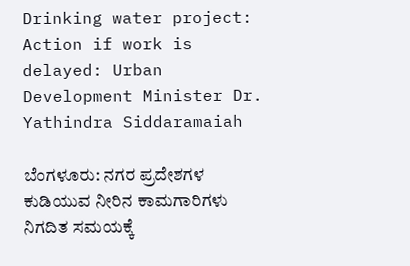Drinking water project: Action if work is delayed: Urban Development Minister Dr. Yathindra Siddaramaiah

ಬೆಂಗಳೂರು: ನಗರ ಪ್ರದೇಶಗಳ ಕುಡಿಯುವ ನೀರಿನ ಕಾಮಗಾರಿಗಳು ನಿಗದಿತ ಸಮಯಕ್ಕೆ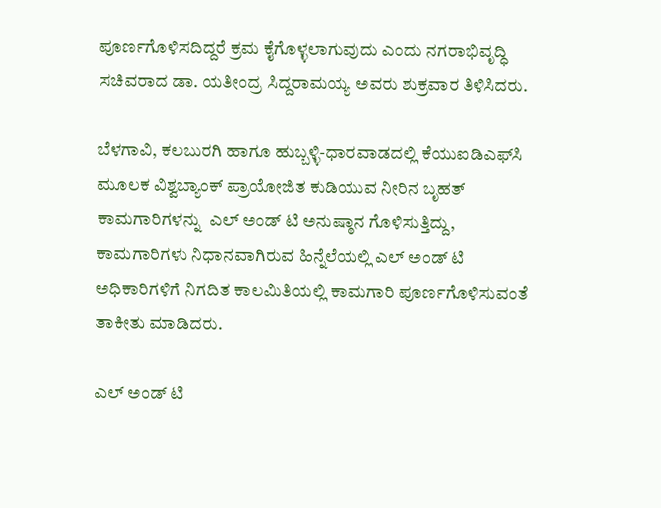ಪೂರ್ಣಗೊಳಿಸದಿದ್ದರೆ ಕ್ರಮ ಕೈಗೊಳ್ಳಲಾಗುವುದು ಎಂದು ನಗರಾಭಿವೃದ್ಧಿ ಸಚಿವರಾದ ಡಾ. ಯತೀಂದ್ರ ಸಿದ್ದರಾಮಯ್ಯ ಅವರು ಶುಕ್ರವಾರ ತಿಳಿಸಿದರು.

ಬೆಳಗಾವಿ, ಕಲಬುರಗಿ ಹಾಗೂ ಹುಬ್ಬಳ್ಳಿ-ಧಾರವಾಡದಲ್ಲಿ ಕೆಯುಐಡಿಎಫ್‌ಸಿ ಮೂಲಕ ವಿಶ್ವಬ್ಯಾಂಕ್ ಪ್ರಾಯೋಜಿತ ಕುಡಿಯುವ ನೀರಿನ ಬೃಹತ್ ಕಾಮಗಾರಿಗಳನ್ನು  ಎಲ್ ಅಂಡ್ ಟಿ ಅನುಷ್ಠಾನ ಗೊಳಿಸುತ್ತಿದ್ದು,  ಕಾಮಗಾರಿಗಳು ನಿಧಾನವಾಗಿರುವ ಹಿನ್ನೆಲೆಯಲ್ಲಿ ಎಲ್ ಅಂಡ್ ಟಿ ಅಧಿಕಾರಿಗಳಿಗೆ ನಿಗದಿತ ಕಾಲಮಿತಿಯಲ್ಲಿ ಕಾಮಗಾರಿ ಪೂರ್ಣಗೊಳಿಸುವಂತೆ ತಾಕೀತು ಮಾಡಿದರು.

ಎಲ್ ಅಂಡ್ ಟಿ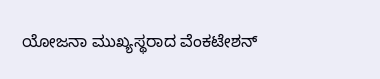ಯೋಜನಾ ಮುಖ್ಯಸ್ಥರಾದ ವೆಂಕಟೇಶನ್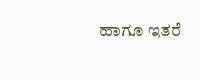ಹಾಗೂ ಇತರೆ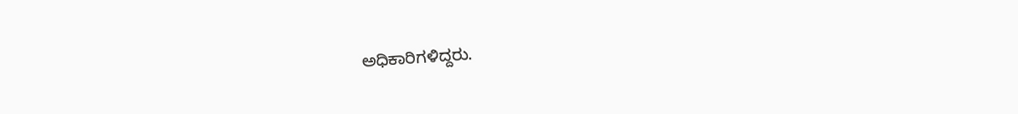ಅಧಿಕಾರಿಗಳಿದ್ದರು.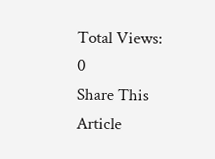Total Views: 0
Share This Article